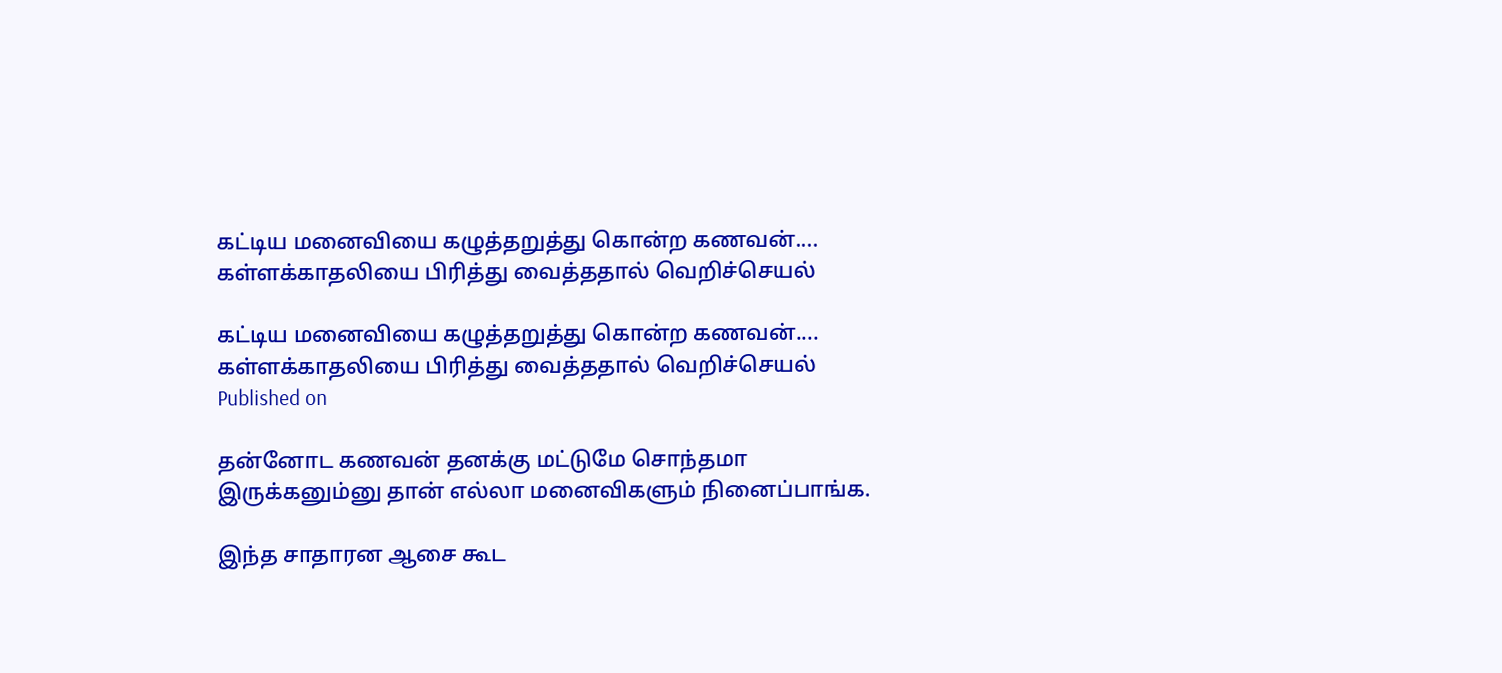கட்டிய மனைவியை கழுத்தறுத்து கொன்ற கணவன்.... கள்ளக்காதலியை பிரித்து வைத்ததால் வெறிச்செயல்

கட்டிய மனைவியை கழுத்தறுத்து கொன்ற கணவன்.... கள்ளக்காதலியை பிரித்து வைத்ததால் வெறிச்செயல்
Published on

தன்னோட கணவன் தனக்கு மட்டுமே சொந்தமா இருக்கனும்னு தான் எல்லா மனைவிகளும் நினைப்பாங்க.

இந்த சாதாரன ஆசை கூட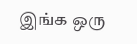இங்க ஒரு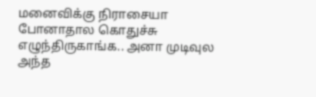மனைவிக்கு நிராசையா போனாதால கொதுச்சு எழுந்திருகாங்க.. அனா முடிவுல அந்த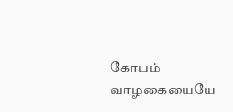கோபம் வாழகையையே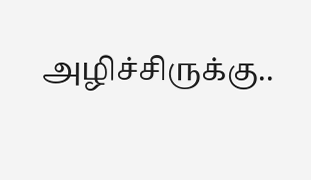அழிச்சிருக்கு..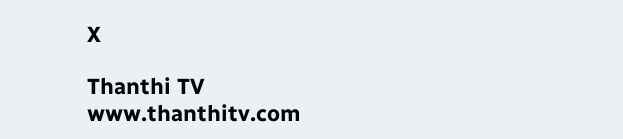X

Thanthi TV
www.thanthitv.com